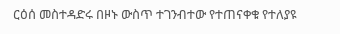ርዕሰ መስተዳድሩ በዞኑ ውስጥ ተገንብተው የተጠናቀቁ የተለያዩ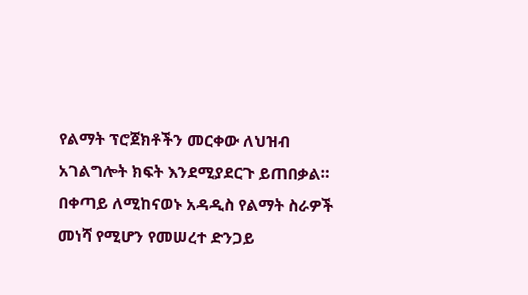የልማት ፕሮጀክቶችን መርቀው ለህዝብ አገልግሎት ክፍት እንደሚያደርጉ ይጠበቃል።
በቀጣይ ለሚከናወኑ አዳዲስ የልማት ስራዎች መነሻ የሚሆን የመሠረተ ድንጋይ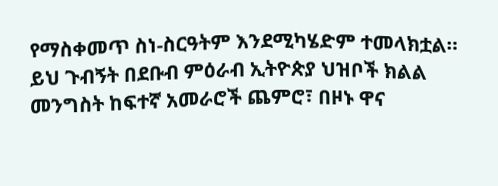የማስቀመጥ ስነ-ስርዓትም እንደሚካሄድም ተመላክቷል።
ይህ ጉብኝት በደቡብ ምዕራብ ኢትዮጵያ ህዝቦች ክልል መንግስት ከፍተኛ አመራሮች ጨምሮ፣ በዞኑ ዋና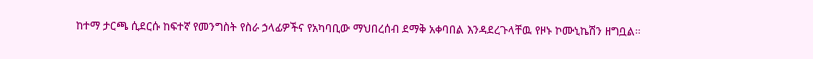ከተማ ታርጫ ሲደርሱ ከፍተኛ የመንግስት የስራ ኃላፊዎችና የአካባቢው ማህበረሰብ ደማቅ አቀባበል እንዳደረጉላቸዉ የዞኑ ኮሙኒኬሽን ዘግቧል።